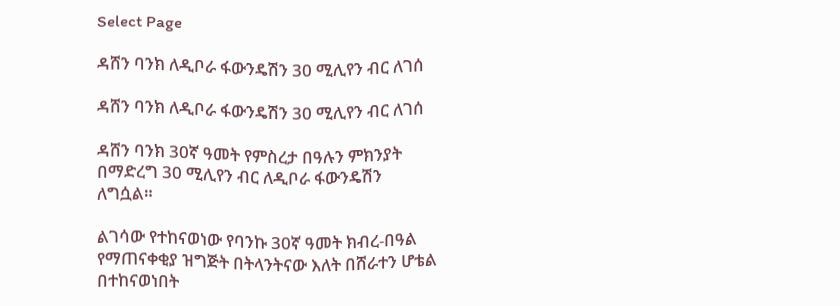Select Page

ዳሸን ባንክ ለዲቦራ ፋውንዴሽን 30 ሚሊየን ብር ለገሰ

ዳሸን ባንክ ለዲቦራ ፋውንዴሽን 30 ሚሊየን ብር ለገሰ

ዳሸን ባንክ 30ኛ ዓመት የምስረታ በዓሉን ምክንያት በማድረግ 30 ሚሊየን ብር ለዲቦራ ፋውንዴሽን ለግሷል።

ልገሳው የተከናወነው የባንኩ 30ኛ ዓመት ክብረ-በዓል የማጠናቀቂያ ዝግጅት በትላንትናው እለት በሸራተን ሆቴል በተከናወነበት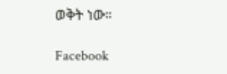ወቅት ነው።

Facebook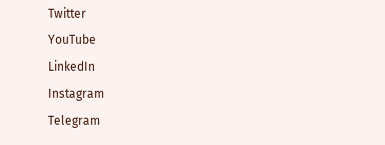Twitter
YouTube
LinkedIn
Instagram
Telegram